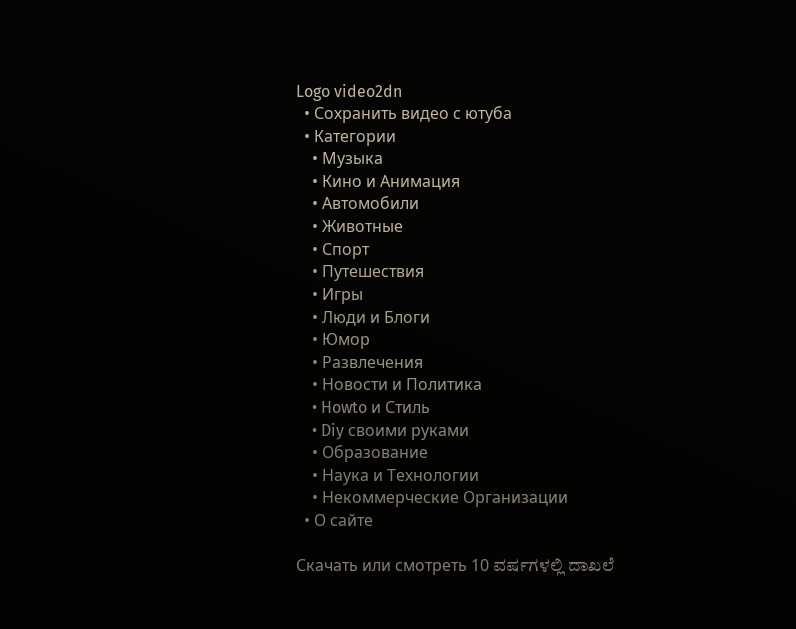Logo video2dn
  • Сохранить видео с ютуба
  • Категории
    • Музыка
    • Кино и Анимация
    • Автомобили
    • Животные
    • Спорт
    • Путешествия
    • Игры
    • Люди и Блоги
    • Юмор
    • Развлечения
    • Новости и Политика
    • Howto и Стиль
    • Diy своими руками
    • Образование
    • Наука и Технологии
    • Некоммерческие Организации
  • О сайте

Скачать или смотреть 10 ವರ್ಷಗಳಲ್ಲಿ ದಾಖಲೆ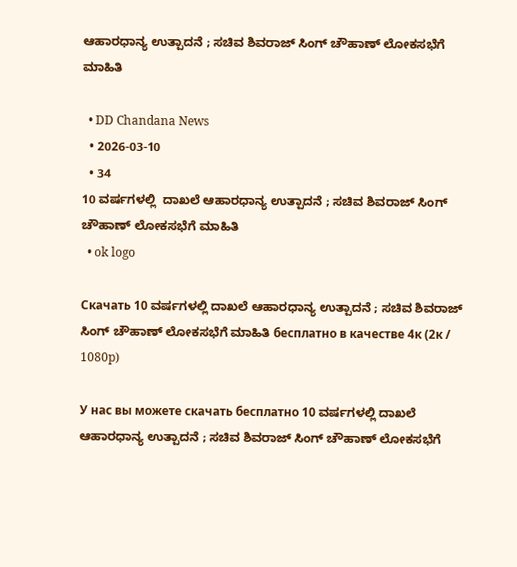ಆಹಾರಧಾನ್ಯ ಉತ್ಪಾದನೆ ; ಸಚಿವ ಶಿವರಾಜ್ ಸಿಂಗ್ ಚೌಹಾಣ್ ಲೋಕಸಭೆಗೆ ಮಾಹಿತಿ

  • DD Chandana News
  • 2026-03-10
  • 34
10 ವರ್ಷಗಳಲ್ಲಿ  ದಾಖಲೆ ಆಹಾರಧಾನ್ಯ ಉತ್ಪಾದನೆ ; ಸಚಿವ ಶಿವರಾಜ್ ಸಿಂಗ್ ಚೌಹಾಣ್ ಲೋಕಸಭೆಗೆ ಮಾಹಿತಿ
  • ok logo

Скачать 10 ವರ್ಷಗಳಲ್ಲಿ ದಾಖಲೆ ಆಹಾರಧಾನ್ಯ ಉತ್ಪಾದನೆ ; ಸಚಿವ ಶಿವರಾಜ್ ಸಿಂಗ್ ಚೌಹಾಣ್ ಲೋಕಸಭೆಗೆ ಮಾಹಿತಿ бесплатно в качестве 4к (2к / 1080p)

У нас вы можете скачать бесплатно 10 ವರ್ಷಗಳಲ್ಲಿ ದಾಖಲೆ ಆಹಾರಧಾನ್ಯ ಉತ್ಪಾದನೆ ; ಸಚಿವ ಶಿವರಾಜ್ ಸಿಂಗ್ ಚೌಹಾಣ್ ಲೋಕಸಭೆಗೆ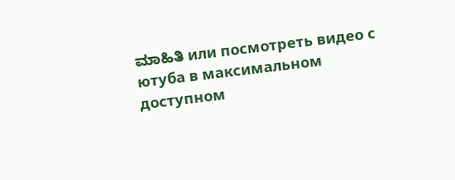ಮಾಹಿತಿ или посмотреть видео с ютуба в максимальном доступном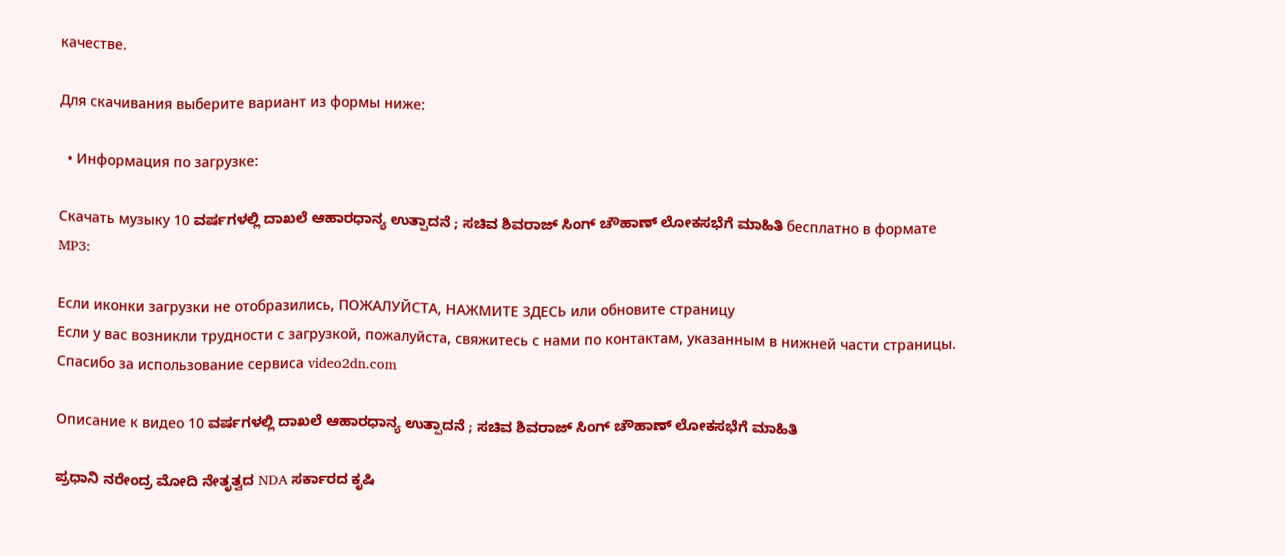качестве.

Для скачивания выберите вариант из формы ниже:

  • Информация по загрузке:

Cкачать музыку 10 ವರ್ಷಗಳಲ್ಲಿ ದಾಖಲೆ ಆಹಾರಧಾನ್ಯ ಉತ್ಪಾದನೆ ; ಸಚಿವ ಶಿವರಾಜ್ ಸಿಂಗ್ ಚೌಹಾಣ್ ಲೋಕಸಭೆಗೆ ಮಾಹಿತಿ бесплатно в формате MP3:

Если иконки загрузки не отобразились, ПОЖАЛУЙСТА, НАЖМИТЕ ЗДЕСЬ или обновите страницу
Если у вас возникли трудности с загрузкой, пожалуйста, свяжитесь с нами по контактам, указанным в нижней части страницы.
Спасибо за использование сервиса video2dn.com

Описание к видео 10 ವರ್ಷಗಳಲ್ಲಿ ದಾಖಲೆ ಆಹಾರಧಾನ್ಯ ಉತ್ಪಾದನೆ ; ಸಚಿವ ಶಿವರಾಜ್ ಸಿಂಗ್ ಚೌಹಾಣ್ ಲೋಕಸಭೆಗೆ ಮಾಹಿತಿ

ಪ್ರಧಾನಿ ನರೇಂದ್ರ ಮೋದಿ ನೇತೃತ್ವದ NDA ಸರ್ಕಾರದ ಕೃಷಿ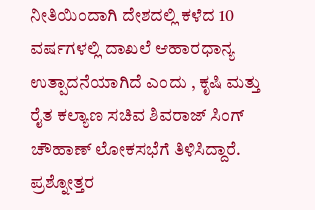ನೀತಿಯಿಂದಾಗಿ ದೇಶದಲ್ಲಿ ಕಳೆದ 10 ವರ್ಷಗಳಲ್ಲಿ ದಾಖಲೆ ಆಹಾರಧಾನ್ಯ ಉತ್ಪಾದನೆಯಾಗಿದೆ ಎಂದು , ಕೃಷಿ ಮತ್ತು ರೈತ ಕಲ್ಯಾಣ ಸಚಿವ ಶಿವರಾಜ್ ಸಿಂಗ್ ಚೌಹಾಣ್ ಲೋಕಸಭೆಗೆ ತಿಳಿಸಿದ್ದಾರೆ.
ಪ್ರಶ್ನೋತ್ತರ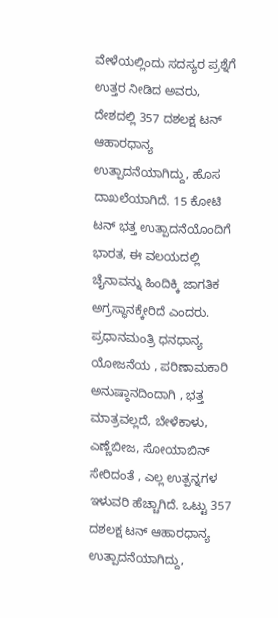ವೇಳೆಯಲ್ಲಿಂದು ಸದಸ್ಯರ ಪ್ರಶ್ನೆಗೆ ಉತ್ತರ ನೀಡಿದ ಅವರು, ದೇಶದಲ್ಲಿ 357 ದಶಲಕ್ಷ ಟನ್ ಆಹಾರಧಾನ್ಯ ಉತ್ಪಾದನೆಯಾಗಿದ್ದು, ಹೊಸ ದಾಖಲೆಯಾಗಿದೆ. 15 ಕೋಟಿ ಟನ್ ಭತ್ತ ಉತ್ಪಾದನೆಯೊಂದಿಗೆ ಭಾರತ, ಈ ವಲಯದಲ್ಲಿ ಚೈನಾವನ್ನು ಹಿಂದಿಕ್ಕಿ ಜಾಗತಿಕ ಅಗ್ರಸ್ಥಾನಕ್ಕೇರಿದೆ ಎಂದರು.
ಪ್ರಧಾನಮಂತ್ರಿ ಧನಧಾನ್ಯ ಯೋಜನೆಯ , ಪರಿಣಾಮಕಾರಿ ಅನುಷ್ಠಾನದಿಂದಾಗಿ , ಭತ್ತ ಮಾತ್ರವಲ್ಲದೆ, ಬೇಳೆಕಾಳು, ಎಣ್ಣೆಬೀಜ, ಸೋಯಾಬಿನ್ ಸೇರಿದಂತೆ , ಎಲ್ಲ ಉತ್ಪನ್ನಗಳ ಇಳುವರಿ ಹೆಚ್ಚಾಗಿದೆ. ಒಟ್ಟು 357 ದಶಲಕ್ಷ ಟನ್ ಆಹಾರಧಾನ್ಯ ಉತ್ಪಾದನೆಯಾಗಿದ್ದು,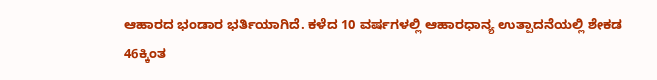ಆಹಾರದ ಭಂಡಾರ ಭರ್ತಿಯಾಗಿದೆ. ಕಳೆದ 10 ವರ್ಷಗಳಲ್ಲಿ ಆಹಾರಧಾನ್ಯ ಉತ್ಪಾದನೆಯಲ್ಲಿ ಶೇಕಡ 46ಕ್ಕಿಂತ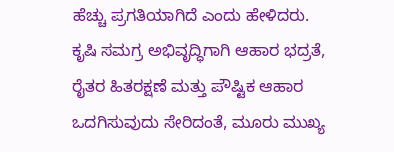ಹೆಚ್ಚು ಪ್ರಗತಿಯಾಗಿದೆ ಎಂದು ಹೇಳಿದರು.
ಕೃಷಿ ಸಮಗ್ರ ಅಭಿವೃದ್ಧಿಗಾಗಿ ಆಹಾರ ಭದ್ರತೆ, ರೈತರ ಹಿತರಕ್ಷಣೆ ಮತ್ತು ಪೌಷ್ಟಿಕ ಆಹಾರ ಒದಗಿಸುವುದು ಸೇರಿದಂತೆ, ಮೂರು ಮುಖ್ಯ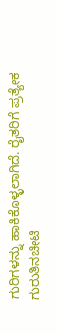ಗುರಿಗಳನ್ನು ಹಾಕಿಕೊಳ್ಳಲಾಗಿದೆ. ರೈತರಿಗೆ ಪ್ರತ್ಯೇಕ ಗುರುತಿನಚೀಟಿ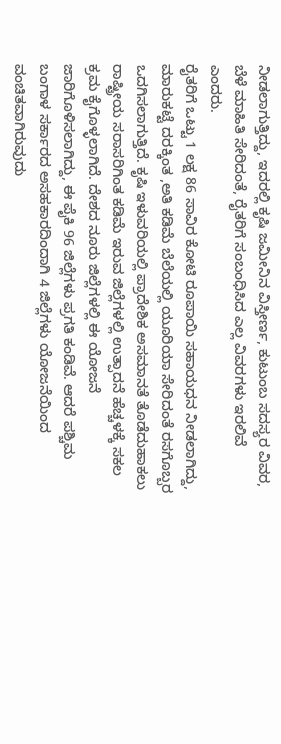ನೀಡಲಾಗುತ್ತಿದ್ದು, ಇದರಲ್ಲಿ ಕೃಷಿ ಜಮೀನಿನ ವಿಸ್ತೀರ್ಣ, ಕುಟುಂಬ ಸದಸ್ಯರ ವಿವರ, ಬೆಳೆ ಮಾಹಿತಿ ಸೇರಿದಂತೆ, ರೈತರಿಗೆ ಸಂಬಂಧಿಸಿದ ಎಲ್ಲ ವಿವರಗಳು ಇರಲಿವೆ ಎಂದರು.
ರೈತರಿಗೆ ಒಟ್ಟು 1 ಲಕ್ಷ 86 ಸಾವಿರ ಕೋಟಿ ರೂಪಾಯಿ ಸಹಾಯಧನ ನೀಡಲಾಗಿದ್ದು, ಮಾರುಕಟ್ಟೆ ದರಕ್ಕಿಂತ ,ಅತಿ ಕಡಿಮೆ ಬೆಲೆಯಲ್ಲಿ ಯೂರಿಯಾ ಸೇರಿದಂತೆ ರಸಗೊಬ್ಬರ ಒದಗಿಸಲಾಗುತ್ತಿದೆ. ಕೃಷಿ ಇಳುವರಿಯಲ್ಲಿ ಪ್ರಾದೇಶಿಕ ಅಸಮಾನತೆ ತೊಡೆದುಹಾಕಲು ರಾಷ್ಟ್ರೀಯ ಸರಾಸರಿಗಿಂತ ಕಡಿಮೆ ಇರುವ ಜಿಲ್ಲೆಗಳಲ್ಲಿ ಉತ್ಪಾದನೆ ಹೆಚ್ಚಳಕ್ಕೆ ಸಕಲ ಕ್ರಮ ಕೈಗೊಳ್ಳಲಾಗಿದೆ. ದೇಶದ ನೂರು ಜಿಲ್ಲೆಗಳಲ್ಲಿ ಈ ಯೋಜನೆ ಜಾರಿಗೊಳಿಸಲಾಗಿದ್ದು, ಈ ಪೈಕಿ 96 ಜಿಲ್ಲೆಗಳು ಪ್ರಗತಿ ಕಂಡಿವೆ. ಆದರೆ ಪಶ್ಚಿಮ ಬಂಗಾಳ ಸರ್ಕಾರದ ಅಸಹಕಾರದಿಂದಾಗಿ 4 ಜಿಲ್ಲೆಗಳು ಯೋಜನೆಯಿಂದ ವಂಚಿತವಾಗಿರುವುದು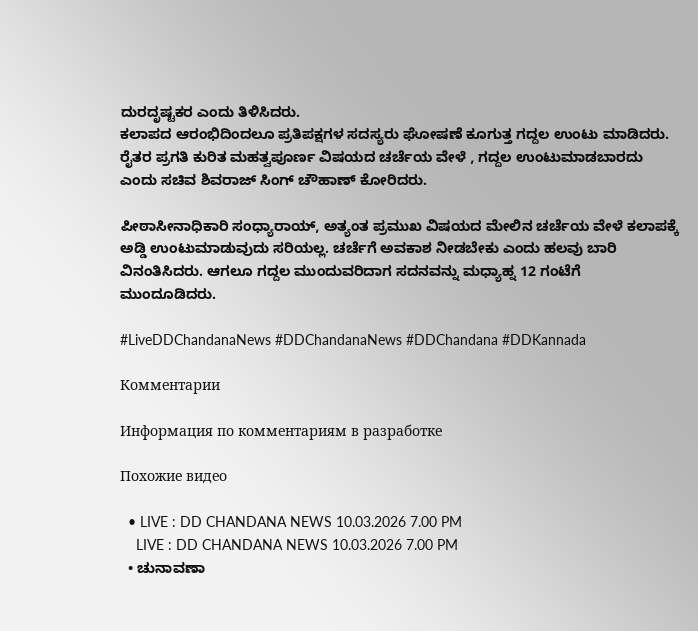ದುರದೃಷ್ಟಕರ ಎಂದು ತಿಳಿಸಿದರು.
ಕಲಾಪದ ಆರಂಭಿದಿಂದಲೂ ಪ್ರತಿಪಕ್ಷಗಳ ಸದಸ್ಯರು ಘೋಷಣೆ ಕೂಗುತ್ತ ಗದ್ದಲ ಉಂಟು ಮಾಡಿದರು.
ರೈತರ ಪ್ರಗತಿ ಕುರಿತ ಮಹತ್ವಪೂರ್ಣ ವಿಷಯದ ಚರ್ಚೆಯ ವೇಳೆ , ಗದ್ದಲ ಉಂಟುಮಾಡಬಾರದು ಎಂದು ಸಚಿವ ಶಿವರಾಜ್ ಸಿಂಗ್ ಚೌಹಾಣ್ ಕೋರಿದರು.

ಪೀಠಾಸೀನಾಧಿಕಾರಿ ಸಂಧ್ಯಾರಾಯ್, ಅತ್ಯಂತ ಪ್ರಮುಖ ವಿಷಯದ ಮೇಲಿನ ಚರ್ಚೆಯ ವೇಳೆ ಕಲಾಪಕ್ಕೆ ಅಡ್ಡಿ ಉಂಟುಮಾಡುವುದು ಸರಿಯಲ್ಲ. ಚರ್ಚೆಗೆ ಅವಕಾಶ ನೀಡಬೇಕು ಎಂದು ಹಲವು ಬಾರಿ ವಿನಂತಿಸಿದರು. ಆಗಲೂ ಗದ್ದಲ ಮುಂದುವರಿದಾಗ ಸದನವನ್ನು ಮಧ್ಯಾಹ್ನ 12 ಗಂಟೆಗೆ ಮುಂದೂಡಿದರು.

#LiveDDChandanaNews #DDChandanaNews #DDChandana #DDKannada

Комментарии

Информация по комментариям в разработке

Похожие видео

  • LIVE : DD CHANDANA NEWS 10.03.2026 7.00 PM
    LIVE : DD CHANDANA NEWS 10.03.2026 7.00 PM
  • ಚುನಾವಣಾ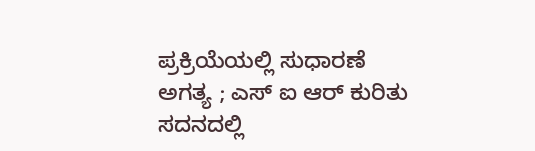ಪ್ರಕ್ರಿಯೆಯಲ್ಲಿ ಸುಧಾರಣೆ ಅಗತ್ಯ ; ಎಸ್ ಐ ಆರ್ ಕುರಿತು ಸದನದಲ್ಲಿ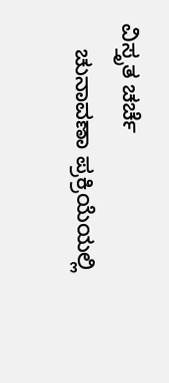ವಿಸ್ತೃತ ಚರ್ಚೆ
    ಚುನಾವಣಾ ಪ್ರಕ್ರಿಯೆಯಲ್ಲಿ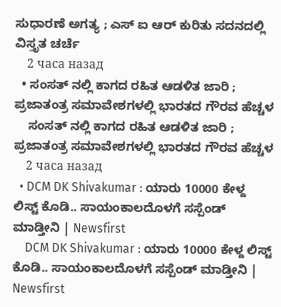ಸುಧಾರಣೆ ಅಗತ್ಯ ; ಎಸ್ ಐ ಆರ್ ಕುರಿತು ಸದನದಲ್ಲಿ ವಿಸ್ತೃತ ಚರ್ಚೆ
    2 часа назад
  • ಸಂಸತ್ ನಲ್ಲಿ ಕಾಗದ ರಹಿತ ಆಡಳಿತ ಜಾರಿ ; ಪ್ರಜಾತಂತ್ರ ಸಮಾವೇಶಗಳಲ್ಲಿ ಭಾರತದ ಗೌರವ ಹೆಚ್ಚಳ
    ಸಂಸತ್ ನಲ್ಲಿ ಕಾಗದ ರಹಿತ ಆಡಳಿತ ಜಾರಿ ; ಪ್ರಜಾತಂತ್ರ ಸಮಾವೇಶಗಳಲ್ಲಿ ಭಾರತದ ಗೌರವ ಹೆಚ್ಚಳ
    2 часа назад
  • DCM DK Shivakumar : ಯಾರು 10000 ಕೇಳ್ದ ಲಿಸ್ಟ್ ಕೊಡಿ.. ಸಾಯಂಕಾಲದೊಳಗೆ ಸಸ್ಪೆಂಡ್ ಮಾಡ್ತೀನಿ | Newsfirst
    DCM DK Shivakumar : ಯಾರು 10000 ಕೇಳ್ದ ಲಿಸ್ಟ್ ಕೊಡಿ.. ಸಾಯಂಕಾಲದೊಳಗೆ ಸಸ್ಪೆಂಡ್ ಮಾಡ್ತೀನಿ | Newsfirst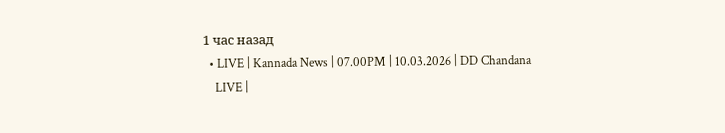1 час назад
  • LIVE | Kannada News | 07.00PM | 10.03.2026 | DD Chandana
    LIVE |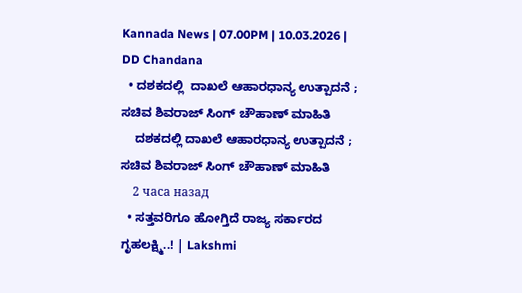Kannada News | 07.00PM | 10.03.2026 | DD Chandana
  • ದಶಕದಲ್ಲಿ  ದಾಖಲೆ ಆಹಾರಧಾನ್ಯ ಉತ್ಪಾದನೆ ; ಸಚಿವ ಶಿವರಾಜ್ ಸಿಂಗ್ ಚೌಹಾಣ್ ಮಾಹಿತಿ
    ದಶಕದಲ್ಲಿ ದಾಖಲೆ ಆಹಾರಧಾನ್ಯ ಉತ್ಪಾದನೆ ; ಸಚಿವ ಶಿವರಾಜ್ ಸಿಂಗ್ ಚೌಹಾಣ್ ಮಾಹಿತಿ
    2 часа назад
  • ಸತ್ತವರಿಗೂ ಹೋಗ್ತಿದೆ ರಾಜ್ಯ ಸರ್ಕಾರದ ಗೃಹಲಕ್ಷ್ಮಿ..! | Lakshmi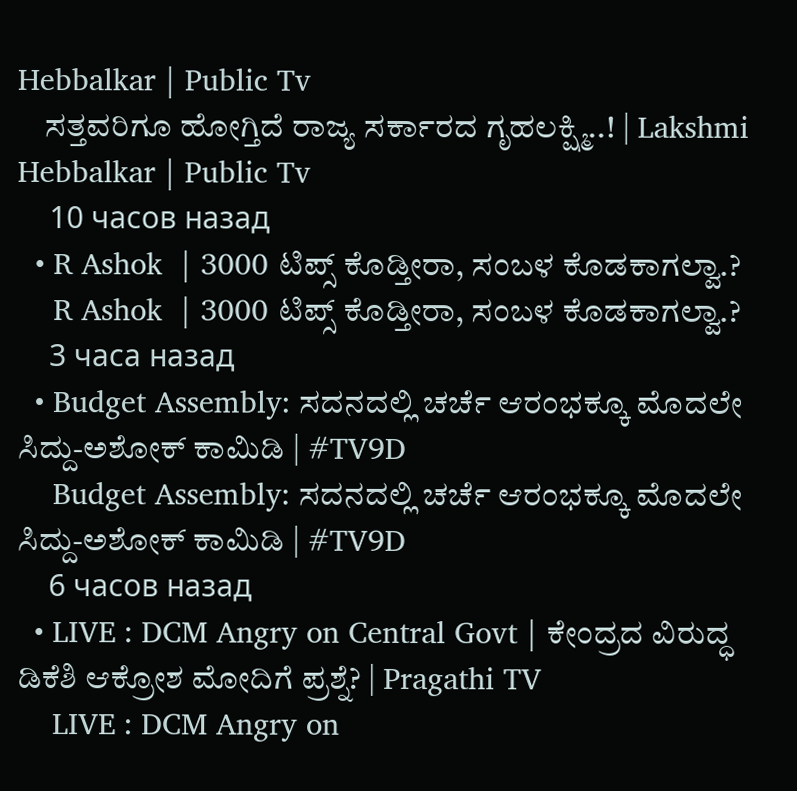Hebbalkar | Public Tv
    ಸತ್ತವರಿಗೂ ಹೋಗ್ತಿದೆ ರಾಜ್ಯ ಸರ್ಕಾರದ ಗೃಹಲಕ್ಷ್ಮಿ..! | Lakshmi Hebbalkar | Public Tv
    10 часов назад
  • R Ashok  | 3000 ಟಿಪ್ಸ್ ಕೊಡ್ತೀರಾ, ಸಂಬಳ‌ ಕೊಡಕಾಗಲ್ವಾ.?
    R Ashok  | 3000 ಟಿಪ್ಸ್ ಕೊಡ್ತೀರಾ, ಸಂಬಳ‌ ಕೊಡಕಾಗಲ್ವಾ.?
    3 часа назад
  • Budget Assembly: ಸದನದಲ್ಲಿ ಚರ್ಚೆ ಆರಂಭಕ್ಕೂ ಮೊದಲೇ ಸಿದ್ದು-ಅಶೋಕ್ ಕಾಮಿಡಿ | #TV9D
    Budget Assembly: ಸದನದಲ್ಲಿ ಚರ್ಚೆ ಆರಂಭಕ್ಕೂ ಮೊದಲೇ ಸಿದ್ದು-ಅಶೋಕ್ ಕಾಮಿಡಿ | #TV9D
    6 часов назад
  • LIVE : DCM Angry on Central Govt | ಕೇಂದ್ರದ ವಿರುದ್ಧ ಡಿಕೆಶಿ ಆಕ್ರೋಶ ಮೋದಿಗೆ ಪ್ರಶ್ನೆ? | Pragathi TV
    LIVE : DCM Angry on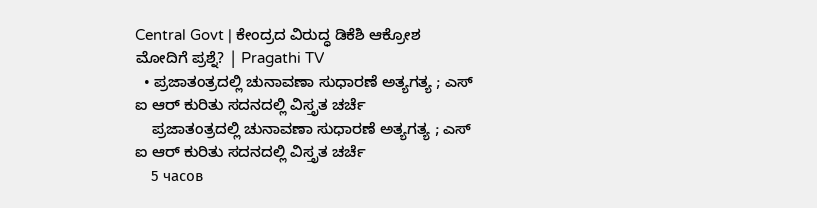Central Govt | ಕೇಂದ್ರದ ವಿರುದ್ಧ ಡಿಕೆಶಿ ಆಕ್ರೋಶ ಮೋದಿಗೆ ಪ್ರಶ್ನೆ? | Pragathi TV
  • ಪ್ರಜಾತಂತ್ರದಲ್ಲಿ ಚುನಾವಣಾ ಸುಧಾರಣೆ ಅತ್ಯಗತ್ಯ ; ಎಸ್ ಐ ಆರ್ ಕುರಿತು ಸದನದಲ್ಲಿ ವಿಸ್ತೃತ ಚರ್ಚೆ
    ಪ್ರಜಾತಂತ್ರದಲ್ಲಿ ಚುನಾವಣಾ ಸುಧಾರಣೆ ಅತ್ಯಗತ್ಯ ; ಎಸ್ ಐ ಆರ್ ಕುರಿತು ಸದನದಲ್ಲಿ ವಿಸ್ತೃತ ಚರ್ಚೆ
    5 часов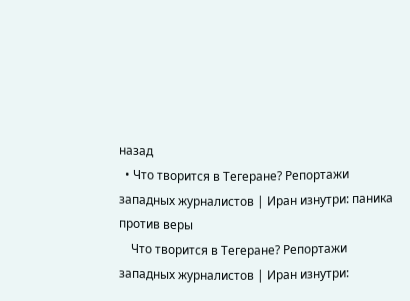назад
  • Что творится в Тегеране? Репортажи западных журналистов | Иран изнутри: паника против веры
    Что творится в Тегеране? Репортажи западных журналистов | Иран изнутри: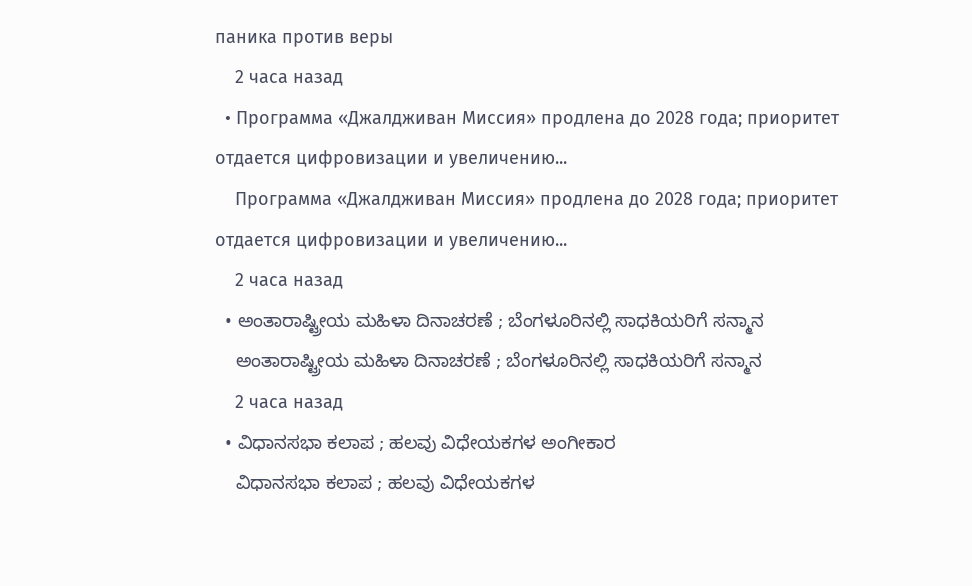паника против веры
    2 часа назад
  • Программа «Джалдживан Миссия» продлена до 2028 года; приоритет отдается цифровизации и увеличению...
    Программа «Джалдживан Миссия» продлена до 2028 года; приоритет отдается цифровизации и увеличению...
    2 часа назад
  • ಅಂತಾರಾಷ್ಟ್ರೀಯ ಮಹಿಳಾ ದಿನಾಚರಣೆ ; ಬೆಂಗಳೂರಿನಲ್ಲಿ ಸಾಧಕಿಯರಿಗೆ ಸನ್ಮಾನ
    ಅಂತಾರಾಷ್ಟ್ರೀಯ ಮಹಿಳಾ ದಿನಾಚರಣೆ ; ಬೆಂಗಳೂರಿನಲ್ಲಿ ಸಾಧಕಿಯರಿಗೆ ಸನ್ಮಾನ
    2 часа назад
  • ವಿಧಾನಸಭಾ ಕಲಾಪ ; ಹಲವು ವಿಧೇಯಕಗಳ ಅಂಗೀಕಾರ
    ವಿಧಾನಸಭಾ ಕಲಾಪ ; ಹಲವು ವಿಧೇಯಕಗಳ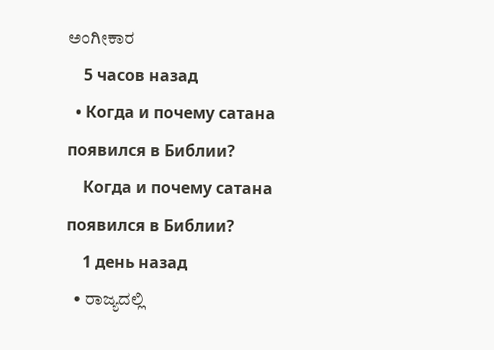ಅಂಗೀಕಾರ
    5 часов назад
  • Когда и почему сатана появился в Библии?
    Когда и почему сатана появился в Библии?
    1 день назад
  • ರಾಜ್ಯದಲ್ಲಿ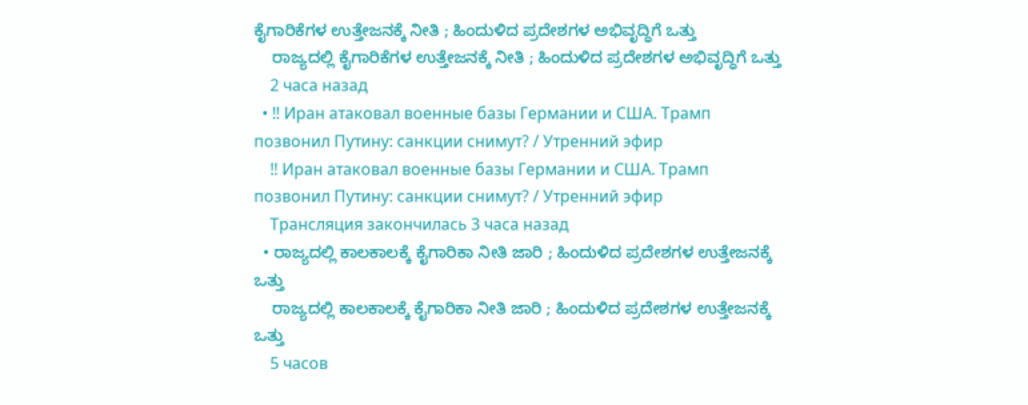ಕೈಗಾರಿಕೆಗಳ ಉತ್ತೇಜನಕ್ಕೆ ನೀತಿ ; ಹಿಂದುಳಿದ ಪ್ರದೇಶಗಳ ಅಭಿವೃದ್ಧಿಗೆ ಒತ್ತು
    ರಾಜ್ಯದಲ್ಲಿ ಕೈಗಾರಿಕೆಗಳ ಉತ್ತೇಜನಕ್ಕೆ ನೀತಿ ; ಹಿಂದುಳಿದ ಪ್ರದೇಶಗಳ ಅಭಿವೃದ್ಧಿಗೆ ಒತ್ತು
    2 часа назад
  • ‼ Иран атаковал военные базы Германии и США. Трамп позвонил Путину: санкции снимут? / Утренний эфир
    ‼ Иран атаковал военные базы Германии и США. Трамп позвонил Путину: санкции снимут? / Утренний эфир
    Трансляция закончилась 3 часа назад
  • ರಾಜ್ಯದಲ್ಲಿ ಕಾಲಕಾಲಕ್ಕೆ ಕೈಗಾರಿಕಾ ನೀತಿ ಜಾರಿ ; ಹಿಂದುಳಿದ ಪ್ರದೇಶಗಳ ಉತ್ತೇಜನಕ್ಕೆ ಒತ್ತು
    ರಾಜ್ಯದಲ್ಲಿ ಕಾಲಕಾಲಕ್ಕೆ ಕೈಗಾರಿಕಾ ನೀತಿ ಜಾರಿ ; ಹಿಂದುಳಿದ ಪ್ರದೇಶಗಳ ಉತ್ತೇಜನಕ್ಕೆ ಒತ್ತು
    5 часов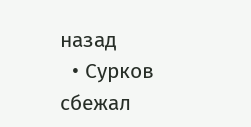назад
  • Сурков сбежал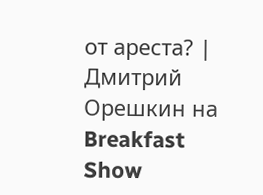от ареста? | Дмитрий Орешкин на Breakfast Show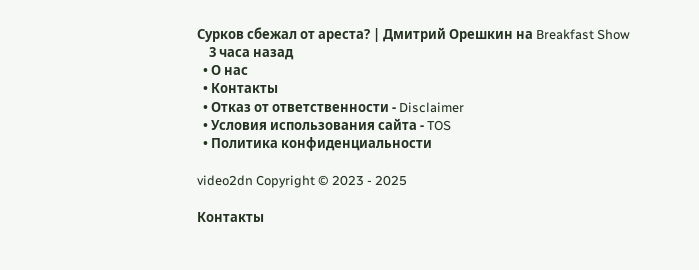Сурков сбежал от ареста? | Дмитрий Орешкин на Breakfast Show
    3 часа назад
  • О нас
  • Контакты
  • Отказ от ответственности - Disclaimer
  • Условия использования сайта - TOS
  • Политика конфиденциальности

video2dn Copyright © 2023 - 2025

Контакты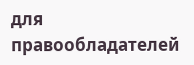для правообладателей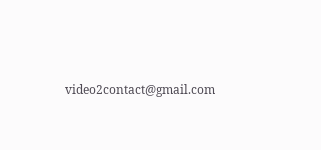video2contact@gmail.com